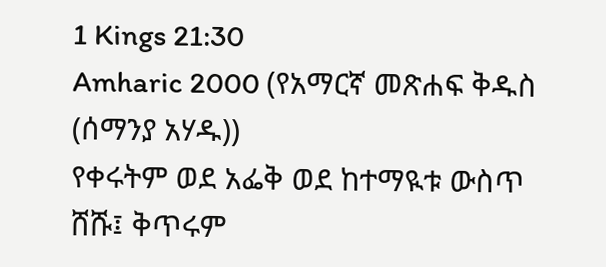1 Kings 21:30
Amharic 2000 (የአማርኛ መጽሐፍ ቅዱስ (ሰማንያ አሃዱ))
የቀሩትም ወደ አፌቅ ወደ ከተማዪቱ ውስጥ ሸሹ፤ ቅጥሩም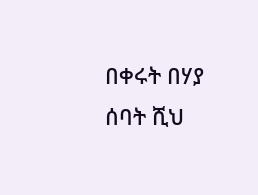በቀሩት በሃያ ሰባት ሺህ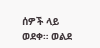ሰዎች ላይ ወደቀ። ወልደ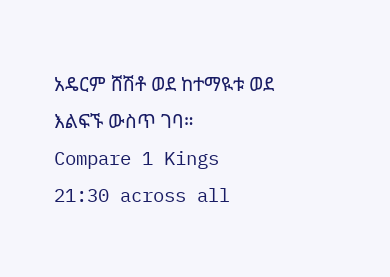አዴርም ሸሽቶ ወደ ከተማዪቱ ወደ እልፍኙ ውስጥ ገባ።
Compare 1 Kings 21:30 across all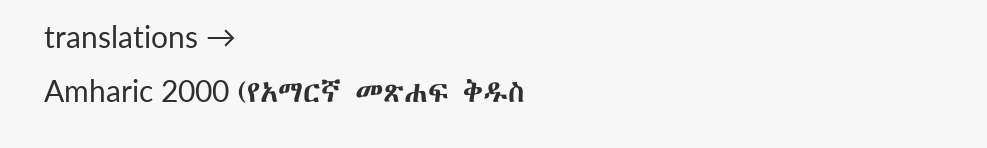translations →
Amharic 2000 (የአማርኛ መጽሐፍ ቅዱስ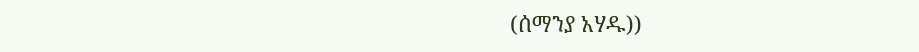(ሰማንያ አሃዱ))